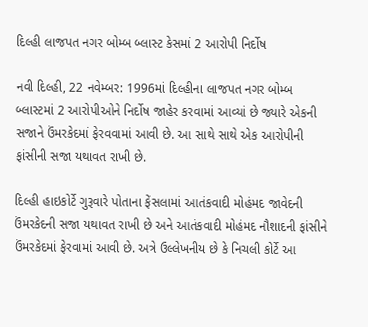દિલ્હી લાજપત નગર બોમ્બ બ્લાસ્ટ કેસમાં 2 આરોપી નિર્દોષ

નવી દિલ્હી, 22 નવેમ્બર: 1996માં દિલ્હીના લાજપત નગર બોમ્બ બ્લાસ્ટમાં 2 આરોપીઓને નિર્દોષ જાહેર કરવામાં આવ્યાં છે જ્યારે એકની સજાને ઉંમરકેદમાં ફેરવવામાં આવી છે. આ સાથે સાથે એક આરોપીની ફાંસીની સજા યથાવત રાખી છે.

દિલ્હી હાઇકોર્ટે ગુરૂવારે પોતાના ફેંસલામાં આતંકવાદી મોહંમદ જાવેદની ઉંમરકેદની સજા યથાવત રાખી છે અને આતંકવાદી મોહંમદ નૌશાદની ફાંસીને ઉંમરકેદમાં ફેરવામાં આવી છે. અત્રે ઉલ્લેખનીય છે કે નિચલી કોર્ટે આ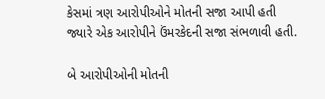કેસમાં ત્રણ આરોપીઓને મોતની સજા આપી હતી જ્યારે એક આરોપીને ઉંમરકેદની સજા સંભળાવી હતી.

બે આરોપીઓની મોતની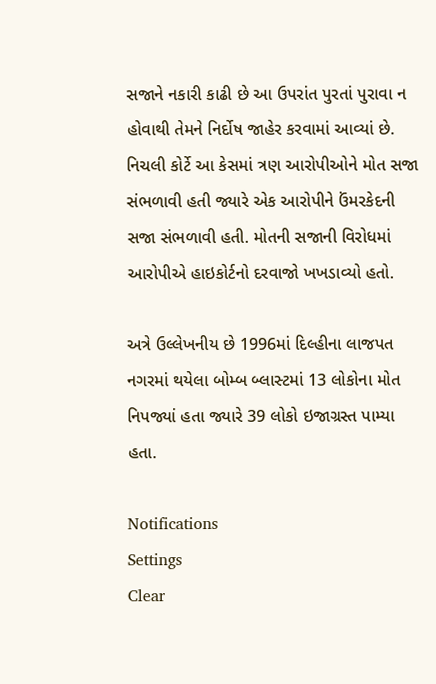સજાને નકારી કાઢી છે આ ઉપરાંત પુરતાં પુરાવા ન હોવાથી તેમને નિર્દોષ જાહેર કરવામાં આવ્યાં છે. નિચલી કોર્ટે આ કેસમાં ત્રણ આરોપીઓને મોત સજા સંભળાવી હતી જ્યારે એક આરોપીને ઉંમરકેદની સજા સંભળાવી હતી. મોતની સજાની વિરોધમાં આરોપીએ હાઇકોર્ટનો દરવાજો ખખડાવ્યો હતો.

અત્રે ઉલ્લેખનીય છે 1996માં દિલ્હીના લાજપત નગરમાં થયેલા બોમ્બ બ્લાસ્ટમાં 13 લોકોના મોત નિપજ્યાં હતા જ્યારે 39 લોકો ઇજાગ્રસ્ત પામ્યા હતા.

Notifications
Settings
Clear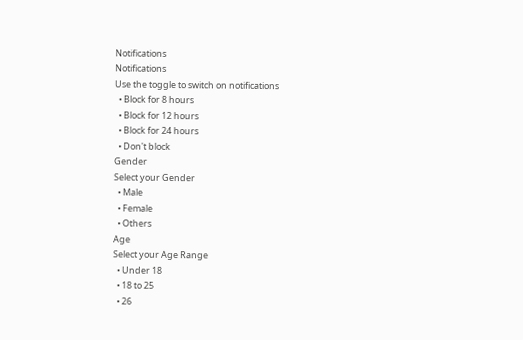Notifications
Notifications
Use the toggle to switch on notifications
  • Block for 8 hours
  • Block for 12 hours
  • Block for 24 hours
  • Don't block
Gender
Select your Gender
  • Male
  • Female
  • Others
Age
Select your Age Range
  • Under 18
  • 18 to 25
  • 26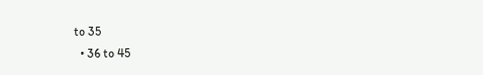to 35
  • 36 to 45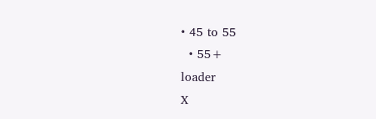• 45 to 55
  • 55+
loader
X